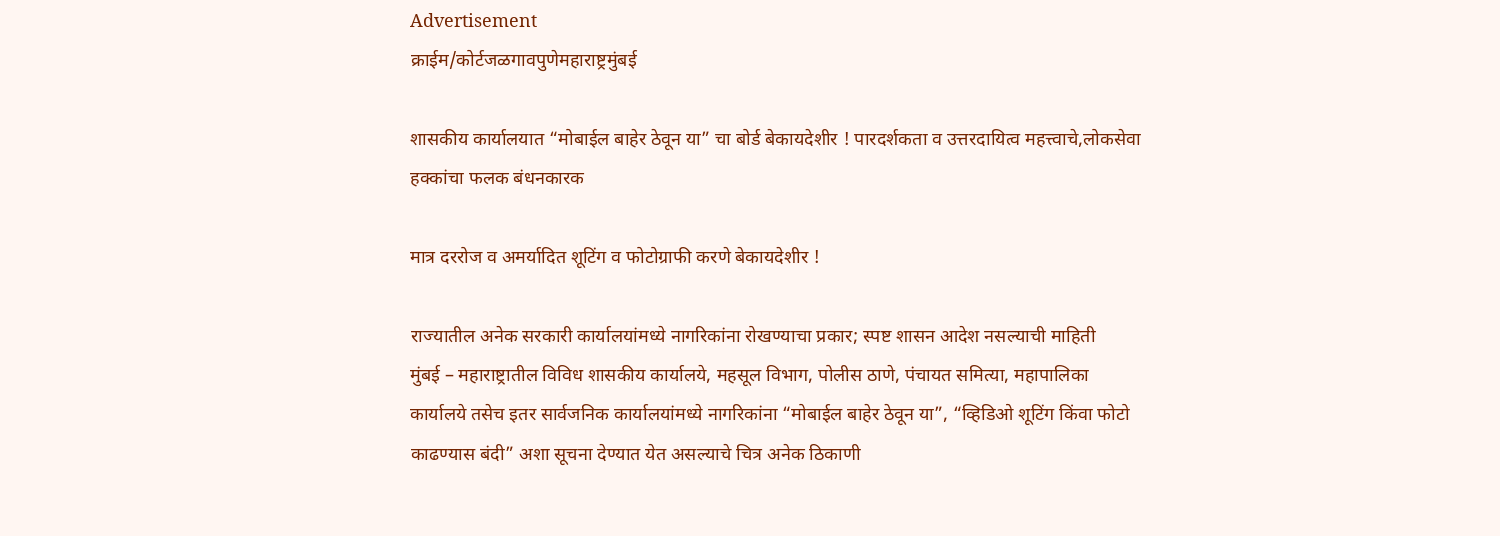Advertisement
क्राईम/कोर्टजळगावपुणेमहाराष्ट्रमुंबई

शासकीय कार्यालयात “मोबाईल बाहेर ठेवून या” चा बोर्ड बेकायदेशीर ! पारदर्शकता व उत्तरदायित्व महत्त्वाचे,लोकसेवा हक्कांचा फलक बंधनकारक

मात्र दररोज व अमर्यादित शूटिंग व फोटोग्राफी करणे बेकायदेशीर !

राज्यातील अनेक सरकारी कार्यालयांमध्ये नागरिकांना रोखण्याचा प्रकार; स्पष्ट शासन आदेश नसल्याची माहिती
मुंबई – महाराष्ट्रातील विविध शासकीय कार्यालये, महसूल विभाग, पोलीस ठाणे, पंचायत समित्या, महापालिका कार्यालये तसेच इतर सार्वजनिक कार्यालयांमध्ये नागरिकांना “मोबाईल बाहेर ठेवून या”, “व्हिडिओ शूटिंग किंवा फोटो काढण्यास बंदी” अशा सूचना देण्यात येत असल्याचे चित्र अनेक ठिकाणी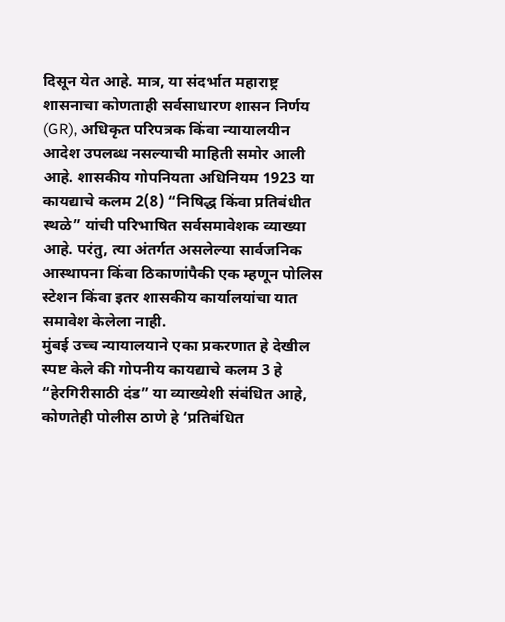दिसून येत आहे. मात्र, या संदर्भात महाराष्ट्र शासनाचा कोणताही सर्वसाधारण शासन निर्णय (GR), अधिकृत परिपत्रक किंवा न्यायालयीन आदेश उपलब्ध नसल्याची माहिती समोर आली आहे. शासकीय गोपनियता अधिनियम 1923 या कायद्याचे कलम 2(8) “निषिद्ध किंवा प्रतिबंधीत स्थळे” यांची परिभाषित सर्वसमावेशक व्याख्या आहे. परंतु, त्या अंतर्गत असलेल्या सार्वजनिक आस्थापना किंवा ठिकाणांपैकी एक म्हणून पोलिस स्टेशन किंवा इतर शासकीय कार्यालयांचा यात समावेश केलेला नाही.
मुंबई उच्च न्यायालयाने एका प्रकरणात हे देखील स्पष्ट केले की गोपनीय कायद्याचे कलम 3 हे “हेरगिरीसाठी दंड” या व्याख्येशी संबंधित आहे, कोणतेही पोलीस ठाणे हे ‘प्रतिबंधित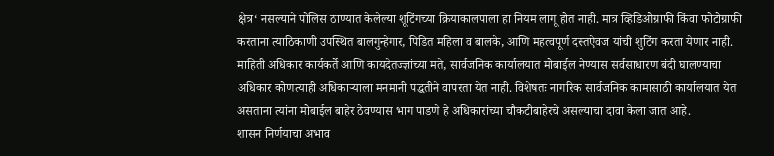क्षेत्र‘ नसल्याने पोलिस ठाण्यात केलेल्या शूटिंगच्या क्रियाकालपाला हा नियम लागू होत नाही. मात्र व्हिडिओग्राफी किंवा फोटोग्राफी करताना त्याठिकाणी उपस्थित बालगुन्हेगार, पिडित महिला व बालके, आणि महत्वपूर्ण दस्तऐवज यांची शुटिंग करता येणार नाही. माहिती अधिकार कार्यकर्ते आणि कायदेतज्ज्ञांच्या मते, सार्वजनिक कार्यालयात मोबाईल नेण्यास सर्वसाधारण बंदी घालण्याचा अधिकार कोणत्याही अधिकाऱ्याला मनमानी पद्धतीने वापरता येत नाही. विशेषतः नागरिक सार्वजनिक कामासाठी कार्यालयात येत असताना त्यांना मोबाईल बाहेर ठेवण्यास भाग पाडणे हे अधिकारांच्या चौकटीबाहेरचे असल्याचा दावा केला जात आहे.
शासन निर्णयाचा अभाव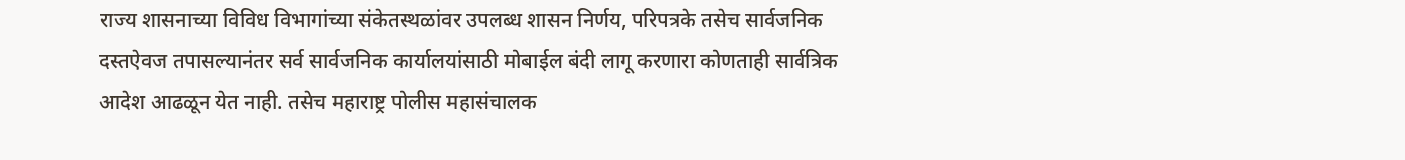राज्य शासनाच्या विविध विभागांच्या संकेतस्थळांवर उपलब्ध शासन निर्णय, परिपत्रके तसेच सार्वजनिक दस्तऐवज तपासल्यानंतर सर्व सार्वजनिक कार्यालयांसाठी मोबाईल बंदी लागू करणारा कोणताही सार्वत्रिक आदेश आढळून येत नाही. तसेच महाराष्ट्र पोलीस महासंचालक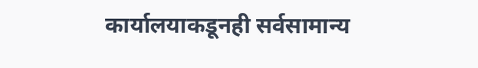कार्यालयाकडूनही सर्वसामान्य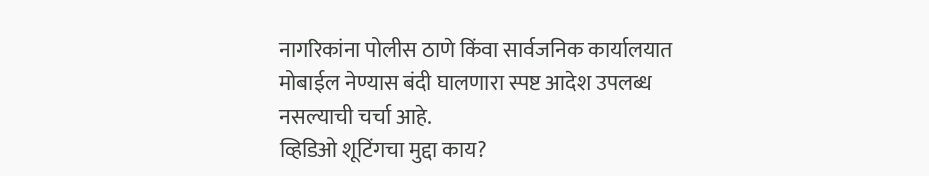नागरिकांना पोलीस ठाणे किंवा सार्वजनिक कार्यालयात मोबाईल नेण्यास बंदी घालणारा स्पष्ट आदेश उपलब्ध नसल्याची चर्चा आहे.
व्हिडिओ शूटिंगचा मुद्दा काय?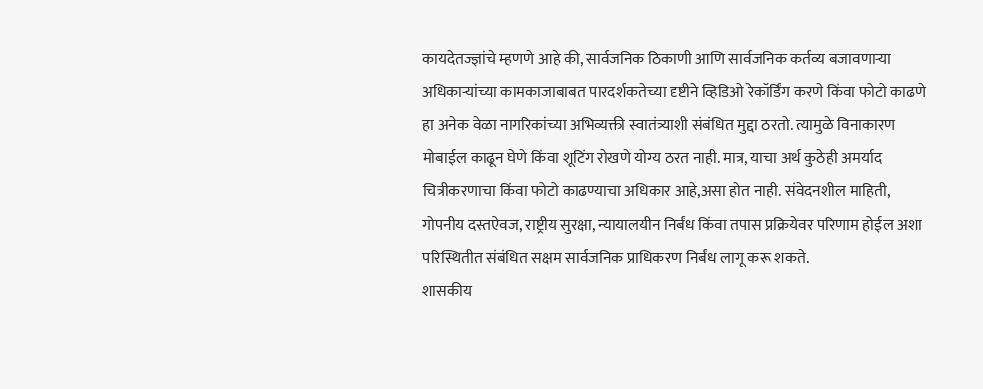कायदेतज्ज्ञांचे म्हणणे आहे की, सार्वजनिक ठिकाणी आणि सार्वजनिक कर्तव्य बजावणाऱ्या अधिकाऱ्यांच्या कामकाजाबाबत पारदर्शकतेच्या दृष्टीने व्हिडिओ रेकॉर्डिंग करणे किंवा फोटो काढणे हा अनेक वेळा नागरिकांच्या अभिव्यक्ती स्वातंत्र्याशी संबंधित मुद्दा ठरतो. त्यामुळे विनाकारण मोबाईल काढून घेणे किंवा शूटिंग रोखणे योग्य ठरत नाही. मात्र, याचा अर्थ कुठेही अमर्याद चित्रीकरणाचा किंवा फोटो काढण्याचा अधिकार आहे,असा होत नाही. संवेदनशील माहिती, गोपनीय दस्तऐवज, राष्ट्रीय सुरक्षा, न्यायालयीन निर्बंध किंवा तपास प्रक्रियेवर परिणाम होईल अशा परिस्थितीत संबंधित सक्षम सार्वजनिक प्राधिकरण निर्बंध लागू करू शकते.
शासकीय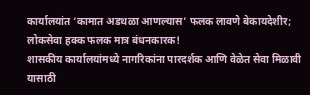कार्यालयांत ‘कामात अडथळा आणल्यास’ फलक लावणे बेकायदेशीर; लोकसेवा हक्क फलक मात्र बंधनकारक!
शासकीय कार्यालयांमध्ये नागरिकांना पारदर्शक आणि वेळेत सेवा मिळावी यासाठी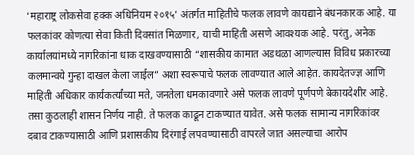‘महाराष्ट्र लोकसेवा हक्क अधिनियम २०१५’ अंतर्गत माहितीचे फलक लावणे कायद्याने बंधनकारक आहे. या फलकांवर कोणत्या सेवा किती दिवसांत मिळणार, याची माहिती असणे आवश्यक आहे. परंतु, अनेक कार्यालयांमध्ये नागरिकांना धाक दाखवण्यासाठी “शासकीय कामात अडथळा आणल्यास विविध प्रकारच्या कलमान्वये गुन्हा दाखल केला जाईल” अशा स्वरूपाचे फलक लावण्यात आले आहेत. कायदेतज्ज्ञ आणि माहिती अधिकार कार्यकर्त्यांच्या मते, जनतेला धमकावणारे असे फलक लावणे पूर्णपणे बेकायदेशीर आहे. तसा कुठलाही शासन निर्णय नाही. ते फलक काढून टाकण्यात यावेत. असे फलक सामान्य नागरिकांवर दबाव टाकण्यासाठी आणि प्रशासकीय दिरंगाई लपवण्यासाठी वापरले जात असल्याचा आरोप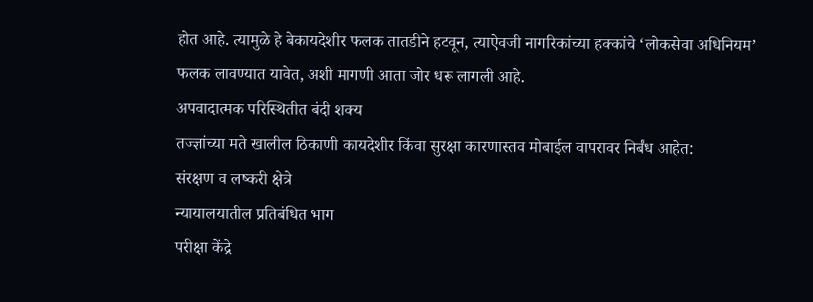होत आहे. त्यामुळे हे बेकायदेशीर फलक तातडीने हटवून, त्याऐवजी नागरिकांच्या हक्कांचे ‘लोकसेवा अधिनियम’ फलक लावण्यात यावेत, अशी मागणी आता जोर धरू लागली आहे.
अपवादात्मक परिस्थितीत बंदी शक्य
तज्ज्ञांच्या मते खालील ठिकाणी कायदेशीर किंवा सुरक्षा कारणास्तव मोबाईल वापरावर निर्बंध आहेत:
संरक्षण व लष्करी क्षेत्रे
न्यायालयातील प्रतिबंधित भाग
परीक्षा केंद्रे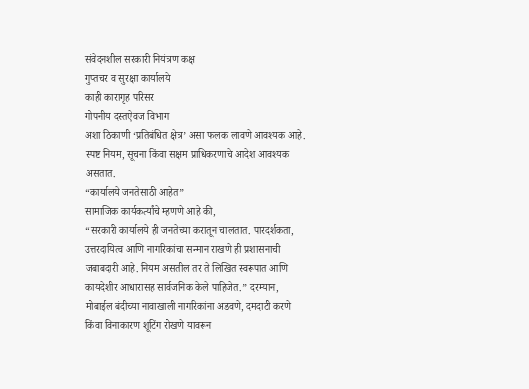संवेदनशील सरकारी नियंत्रण कक्ष
गुप्तचर व सुरक्षा कार्यालये
काही कारागृह परिसर
गोपनीय दस्तऐवज विभाग
अशा ठिकाणी ‘प्रतिबंधित क्षेत्र’ असा फलक लावणे आवश्यक आहे. स्पष्ट नियम, सूचना किंवा सक्षम प्राधिकरणाचे आदेश आवश्यक असतात.
“कार्यालये जनतेसाठी आहेत”
सामाजिक कार्यकर्त्यांचे म्हणणे आहे की,
“सरकारी कार्यालये ही जनतेच्या करातून चालतात. पारदर्शकता, उत्तरदायित्व आणि नागरिकांचा सन्मान राखणे ही प्रशासनाची जबाबदारी आहे. नियम असतील तर ते लिखित स्वरूपात आणि कायदेशीर आधारासह सार्वजनिक केले पाहिजेत.” दरम्यान, मोबाईल बंदीच्या नावाखाली नागरिकांना अडवणे, दमदाटी करणे किंवा विनाकारण शूटिंग रोखणे यावरून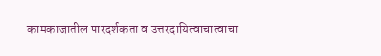कामकाजातील पारदर्शकता व उत्तरदायित्वाचात्वाचा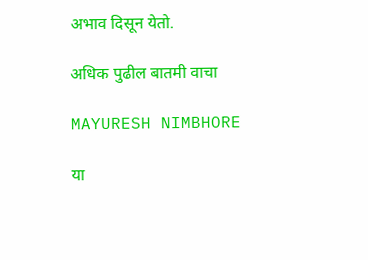अभाव दिसून येतो.

अधिक पुढील बातमी वाचा

MAYURESH NIMBHORE

या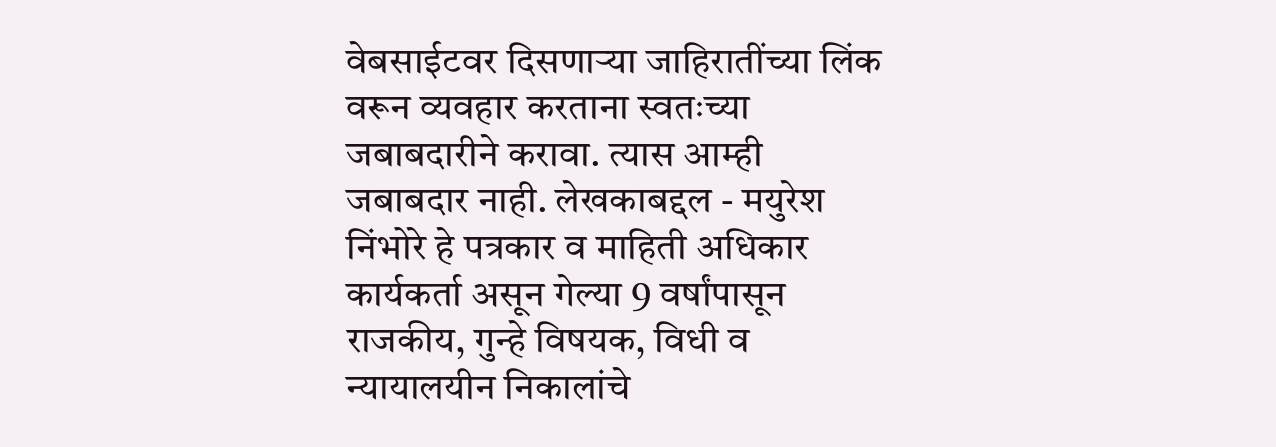वेबसाईटवर दिसणाऱ्या जाहिरातींच्या लिंक वरून व्यवहार करताना स्वतःच्या जबाबदारीने करावा. त्यास आम्ही जबाबदार नाही. लेखकाबद्दल - मयुरेश निंभोरे हे पत्रकार व माहिती अधिकार कार्यकर्ता असून गेल्या 9 वर्षांपासून राजकीय, गुन्हे विषयक, विधी व न्यायालयीन निकालांचे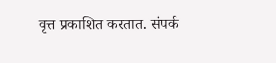वृत्त प्रकाशित करतात. संपर्क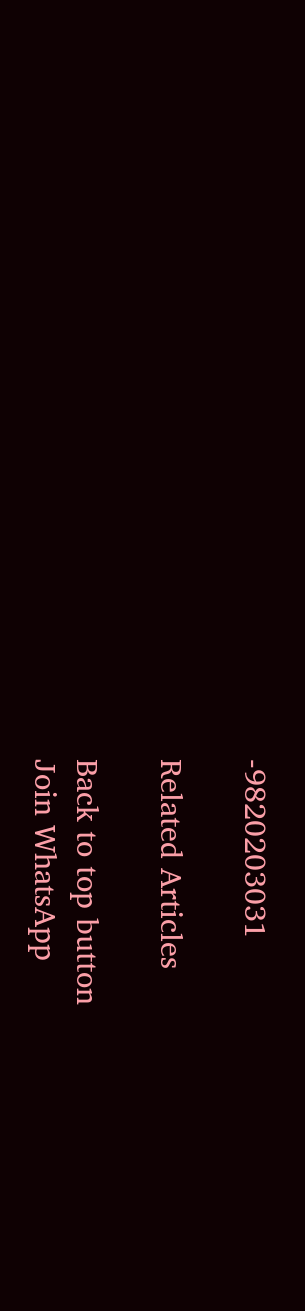-9820203031

Related Articles

Back to top button
Join WhatsApp